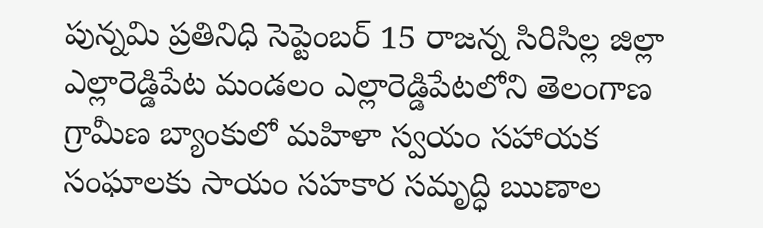పున్నమి ప్రతినిధి సెప్టెంబర్ 15 రాజన్న సిరిసిల్ల జిల్లా ఎల్లారెడ్డిపేట మండలం ఎల్లారెడ్డిపేటలోని తెలంగాణ గ్రామీణ బ్యాంకులో మహిళా స్వయం సహాయక సంఘాలకు సాయం సహకార సమృద్ధి ఋణాల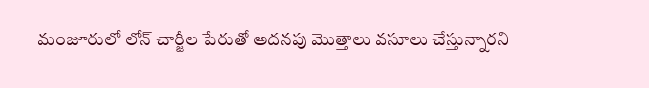మంజూరులో లోన్ చార్జీల పేరుతో అదనపు మొత్తాలు వసూలు చేస్తున్నారని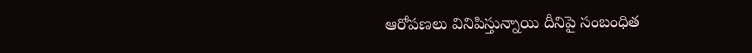ఆరోపణలు వినిపిస్తున్నాయి దీనిపై సంబంధిత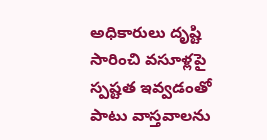అధికారులు దృష్టి సారించి వసూళ్లపై స్పష్టత ఇవ్వడంతో పాటు వాస్తవాలను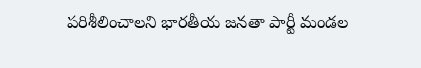పరిశీలించాలని భారతీయ జనతా పార్టీ మండల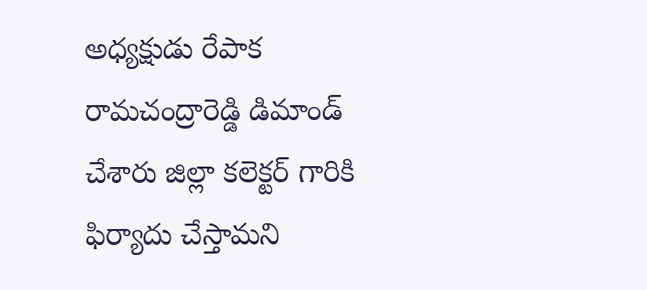అధ్యక్షుడు రేపాక రామచంద్రారెడ్డి డిమాండ్ చేశారు జిల్లా కలెక్టర్ గారికి ఫిర్యాదు చేస్తామని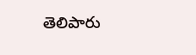తెలిపారు